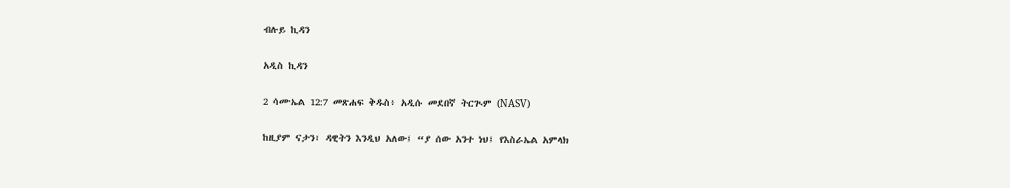ብሉይ ኪዳን

አዲስ ኪዳን

2 ሳሙኤል 12:7 መጽሐፍ ቅዱስ፥ አዲሱ መደበኛ ትርጒም (NASV)

ከዚያም ናታን፣ ዳዊትን እንዲህ አለው፤ “ያ ሰው አንተ ነህ፤ የእስራኤል አምላክ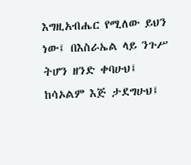እግዚአብሔር የሚለው ይህን ነው፤ በእስራኤል ላይ ንጉሥ ትሆን ዘንድ ቀባሁህ፤ ከሳኦልም እጅ ታደግሁህ፤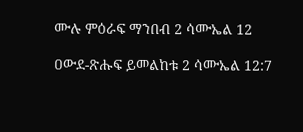ሙሉ ምዕራፍ ማንበብ 2 ሳሙኤል 12

ዐውደ-ጽሑፍ ይመልከቱ 2 ሳሙኤል 12:7